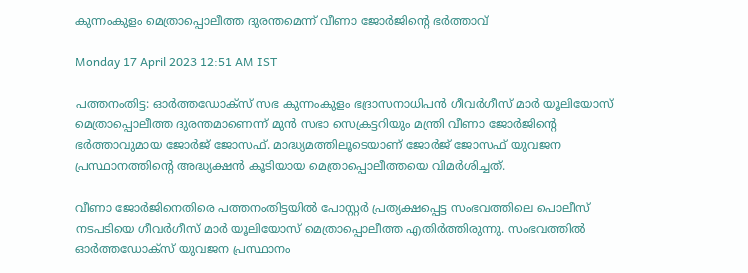കുന്നംകുളം മെത്രാപ്പൊലീത്ത ദുരന്തമെന്ന് വീണാ ജോർജിന്റെ ഭർത്താവ്

Monday 17 April 2023 12:51 AM IST

പത്തനംതിട്ട: ഓർത്തഡോക്‌സ് സഭ കുന്നംകുളം ഭദ്രാസനാധിപൻ ഗീവർഗീസ് മാർ യൂലിയോസ് മെത്രാപ്പൊലീത്ത ദുരന്തമാണെന്ന് മുൻ സഭാ സെക്രട്ടറിയും മന്ത്രി വീണാ ജോർജിന്റെ ഭർത്താവുമായ ജോർജ് ജോസഫ്. മാദ്ധ്യമത്തിലൂടെയാണ് ജോർജ് ജോസഫ് യുവജന പ്രസ്ഥാനത്തിന്റെ അദ്ധ്യക്ഷൻ കൂടിയായ മെത്രാപ്പൊലീത്തയെ വിമർശിച്ചത്.

വീണാ ജോർജിനെതിരെ പത്തനംതിട്ടയിൽ പോസ്റ്റർ പ്രത്യക്ഷപ്പെട്ട സംഭവത്തിലെ പൊലീസ് നടപടിയെ ഗീവർഗീസ് മാർ യൂലിയോസ് മെത്രാപ്പൊലീത്ത എതിർത്തിരുന്നു. സംഭവത്തിൽ ഓർത്തഡോക്‌സ് യുവജന പ്രസ്ഥാനം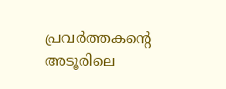പ്രവർത്തകന്റെ അടൂരിലെ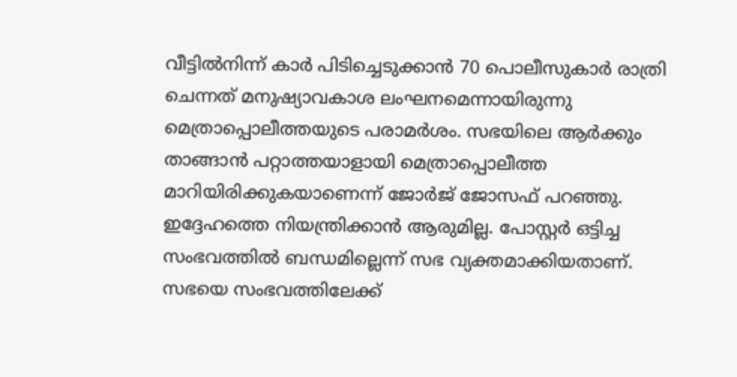വീട്ടിൽനിന്ന് കാർ പിടിച്ചെടുക്കാൻ 70 പൊലീസുകാർ രാത്രി ചെന്നത് മനുഷ്യാവകാശ ലംഘനമെന്നായിരുന്നു മെത്രാപ്പൊലീത്തയുടെ പരാമർശം. സഭയിലെ ആർക്കും താങ്ങാൻ പറ്റാത്തയാളായി മെത്രാപ്പൊലീത്ത മാറിയിരിക്കുകയാണെന്ന് ജോർജ് ജോസഫ് പറഞ്ഞു. ഇദ്ദേഹത്തെ നിയന്ത്രിക്കാൻ ആരുമില്ല. പോസ്റ്റർ ഒട്ടിച്ച സംഭവത്തിൽ ബന്ധമില്ലെന്ന് സഭ വ്യക്തമാക്കിയതാണ്. സഭയെ സംഭവത്തിലേക്ക്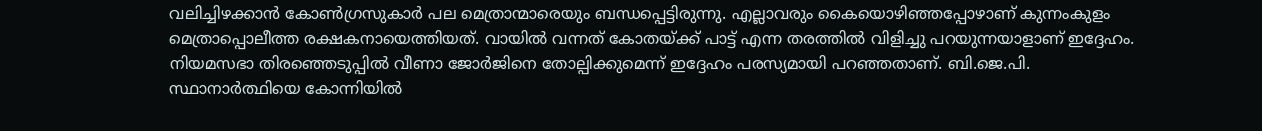വലിച്ചിഴക്കാൻ കോൺഗ്രസുകാർ പല മെത്രാന്മാരെയും ബന്ധപ്പെട്ടിരുന്നു. എല്ലാവരും കൈയൊഴിഞ്ഞപ്പോഴാണ് കുന്നംകുളം മെത്രാപ്പൊലീത്ത രക്ഷകനായെത്തിയത്. വായിൽ വന്നത് കോതയ്ക്ക് പാട്ട് എന്ന തരത്തിൽ വിളിച്ചു പറയുന്നയാളാണ് ഇദ്ദേഹം. നിയമസഭാ തിരഞ്ഞെടുപ്പിൽ വീണാ ജോർജിനെ തോല്പിക്കുമെന്ന് ഇദ്ദേഹം പരസ്യമായി പറഞ്ഞതാണ്. ബി.ജെ.പി. സ്ഥാനാർത്ഥിയെ കോന്നിയിൽ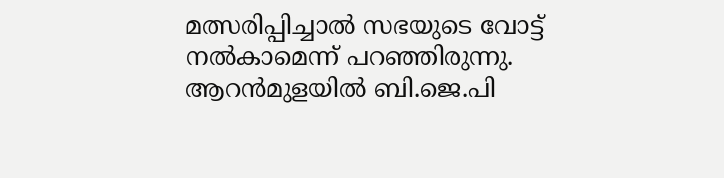മത്സരിപ്പിച്ചാൽ സഭയുടെ വോട്ട് നൽകാമെന്ന് പറഞ്ഞിരുന്നു. ആറൻമുളയിൽ ബി.ജെ.പി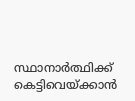സ്ഥാനാർത്ഥിക്ക് കെട്ടിവെയ്ക്കാൻ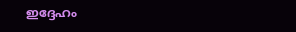ഇദ്ദേഹം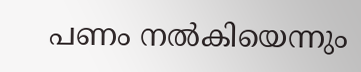പണം നൽകിയെന്നും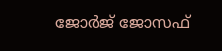ജോർജ് ജോസഫ്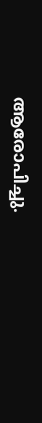ആരോപിച്ചു.